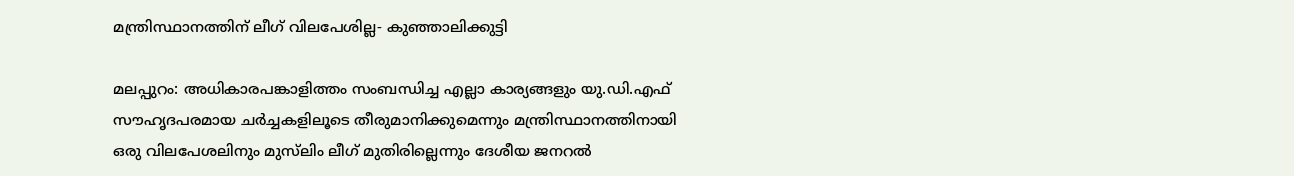മന്ത്രിസ്ഥാനത്തിന് ലീഗ് വിലപേശില്ല- കുഞ്ഞാലിക്കുട്ടി

മലപ്പുറം: അധികാരപങ്കാളിത്തം സംബന്ധിച്ച എല്ലാ കാര്യങ്ങളും യു.ഡി.എഫ് സൗഹൃദപരമായ ചർച്ചകളിലൂടെ തീരുമാനിക്കുമെന്നും മന്ത്രിസ്ഥാനത്തിനായി ഒരു വിലപേശലിനും മുസ്‌ലിം ലീഗ് മുതിരില്ലെന്നും ദേശീയ ജനറൽ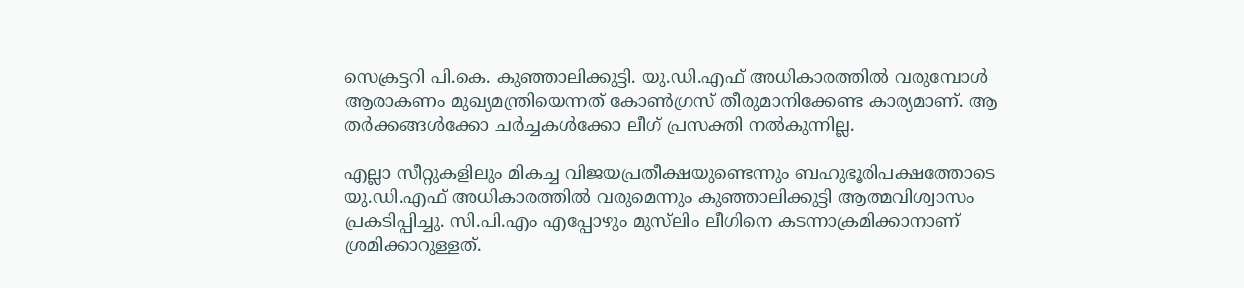സെക്രട്ടറി പി.കെ. കുഞ്ഞാലിക്കുട്ടി. യു.ഡി.എഫ് അധികാരത്തിൽ വരുമ്പോൾ ആരാകണം മുഖ്യമന്ത്രിയെന്നത് കോൺഗ്രസ് തീരുമാനിക്കേണ്ട കാര്യമാണ്. ആ തർക്കങ്ങൾക്കോ ചർച്ചകൾക്കോ ലീഗ് പ്രസക്തി നൽകുന്നില്ല.

എല്ലാ സീറ്റുകളിലും മികച്ച വിജയപ്രതീക്ഷയുണ്ടെന്നും ബഹുഭൂരിപക്ഷത്തോടെ യു.ഡി.എഫ് അധികാരത്തിൽ വരുമെന്നും കുഞ്ഞാലിക്കുട്ടി ആത്മവിശ്വാസം പ്രകടിപ്പിച്ചു. സി.പി.എം എപ്പോഴും മുസ്‌ലിം ലീഗിനെ കടന്നാക്രമിക്കാനാണ് ശ്രമിക്കാറുള്ളത്.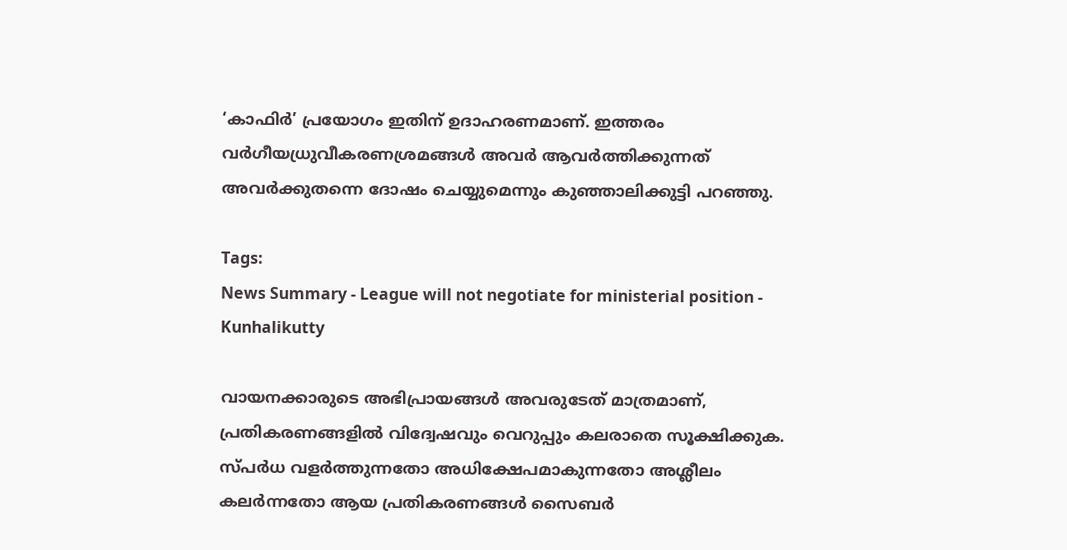‘കാഫിർ’ പ്രയോഗം ഇതിന് ഉദാഹരണമാണ്. ഇത്തരം വർഗീയധ്രുവീകരണശ്രമങ്ങൾ അവർ ആവർത്തിക്കുന്നത് അവർക്കുതന്നെ ദോഷം ചെയ്യുമെന്നും കുഞ്ഞാലിക്കുട്ടി പറഞ്ഞു.

Tags:
News Summary - League will not negotiate for ministerial position - Kunhalikutty

വായനക്കാരുടെ അഭിപ്രായങ്ങള്‍ അവരുടേത് മാത്രമാണ്, പ്രതികരണങ്ങളിൽ വിദ്വേഷവും വെറുപ്പും കലരാതെ സൂക്ഷിക്കുക. സ്പർധ വളർത്തുന്നതോ അധിക്ഷേപമാകുന്നതോ അശ്ലീലം കലർന്നതോ ആയ പ്രതികരണങ്ങൾ സൈബർ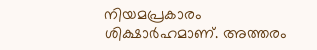നിയമപ്രകാരം ശിക്ഷാർഹമാണ്. അത്തരം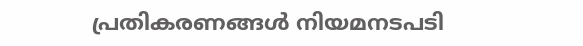പ്രതികരണങ്ങൾ നിയമനടപടി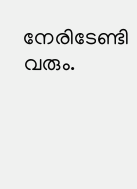നേരിടേണ്ടി വരും.